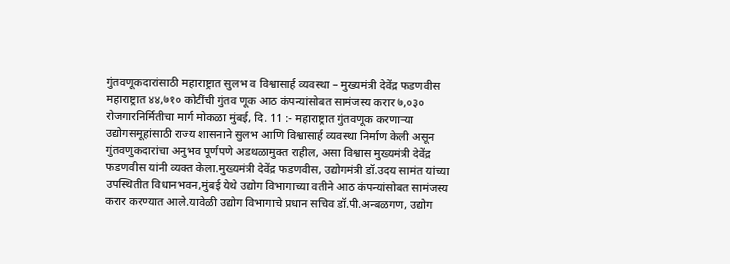गुंतवणूकदारांसाठी महाराष्ट्रात सुलभ व विश्वासार्ह व्यवस्था – मुख्यमंत्री देवेंद्र फडणवीस
महाराष्ट्रात ४४,७१० कोटींची गुंतव णूक आठ कंपन्यांसोबत सामंजस्य करार ७,०३० रोजगारनिर्मितीचा मार्ग मोकळा मुंबई, दि. 11 :- महाराष्ट्रात गुंतवणूक करणाऱ्या उद्योगसमूहांसाठी राज्य शासनाने सुलभ आणि विश्वासार्ह व्यवस्था निर्माण केली असून गुंतवणुकदारांचा अनुभव पूर्णपणे अडथळामुक्त राहील, असा विश्वास मुख्यमंत्री देवेंद्र फडणवीस यांनी व्यक्त केला.मुख्यमंत्री देवेंद्र फडणवीस, उद्योगमंत्री डॉ.उदय सामंत यांच्या उपस्थितीत विधानभवन,मुंबई येथे उद्योग विभागाच्या वतीने आठ कंपन्यांसोबत सामंजस्य करार करण्यात आले.यावेळी उद्योग विभागाचे प्रधान सचिव डॉ.पी.अन्बळगण, उद्योग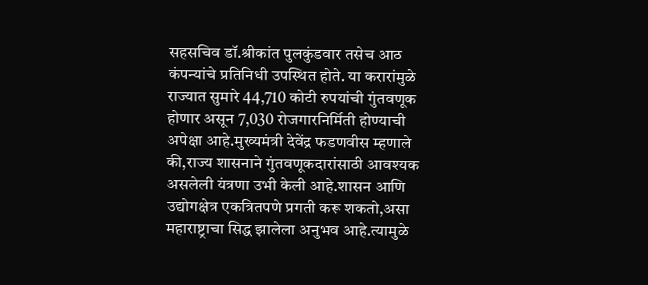सहसचिव डॉ.श्रीकांत पुलकुंडवार तसेच आठ कंपन्यांचे प्रतिनिधी उपस्थित होते. या करारांमुळे राज्यात सुमारे 44,710 कोटी रुपयांची गुंतवणूक होणार असून 7,030 रोजगारनिर्मिती होण्याची अपेक्षा आहे.मुख्यमंत्री देवेंद्र फडणवीस म्हणाले की,राज्य शासनाने गुंतवणूकदारांसाठी आवश्यक असलेली यंत्रणा उभी केली आहे.शासन आणि उद्योगक्षेत्र एकत्रितपणे प्रगती करू शकतो,असा महाराष्ट्राचा सिद्ध झालेला अनुभव आहे.त्यामुळे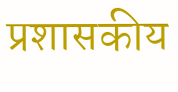प्रशासकीय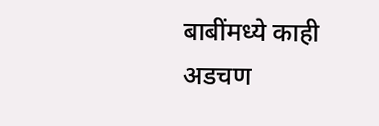बाबींमध्ये काही अडचण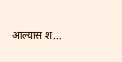आल्यास श...